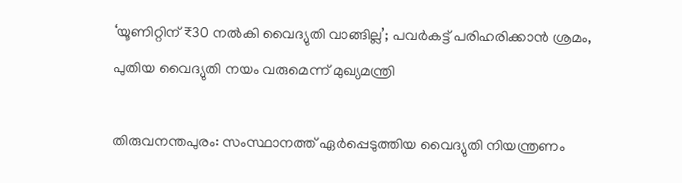‘യൂണിറ്റിന് ₹30 നൽകി വൈദ്യുതി വാങ്ങില്ല’; പവർകട്ട് പരിഹരിക്കാൻ ശ്രമം, പുതിയ വൈദ്യുതി നയം വരുമെന്ന് മുഖ്യമന്ത്രി

തിരുവനന്തപുരം: സംസ്ഥാനത്ത് ഏർപ്പെടുത്തിയ വൈദ്യുതി നിയന്ത്രണം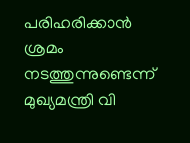പരിഹരിക്കാൻ ശ്രമം നടത്തുന്നുണ്ടെന്ന് മുഖ്യമന്ത്രി വി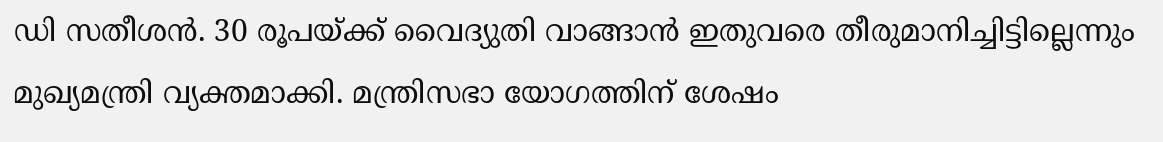ഡി സതീശൻ. 30 രൂപയ്ക്ക് വൈദ്യുതി വാങ്ങാൻ ഇതുവരെ തീരുമാനിച്ചിട്ടില്ലെന്നും മുഖ്യമന്ത്രി വ്യക്തമാക്കി. മന്ത്രിസഭാ യോഗത്തിന് ശേഷം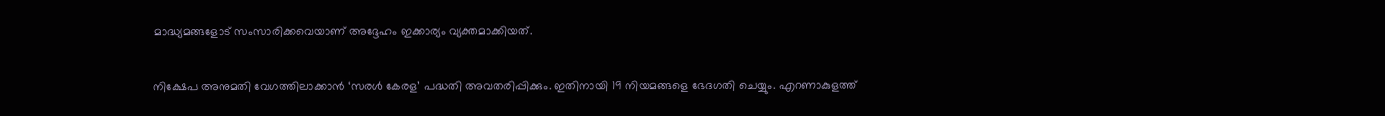മാദ്ധ്യമങ്ങളോട് സംസാരിക്കവെയാണ് അദ്ദേഹം ഇക്കാര്യം വ്യക്തമാക്കിയത്.

നിക്ഷേപ അനുമതി വേഗത്തിലാക്കാൻ ‘സരൾ കേരള’ പദ്ധതി അവതരിപ്പിക്കും. ഇതിനായി 19 നിയമങ്ങളെ ഭേദഗതി ചെയ്യും. എറണാകുളത്ത്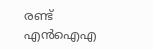രണ്ട് എൻഐഎ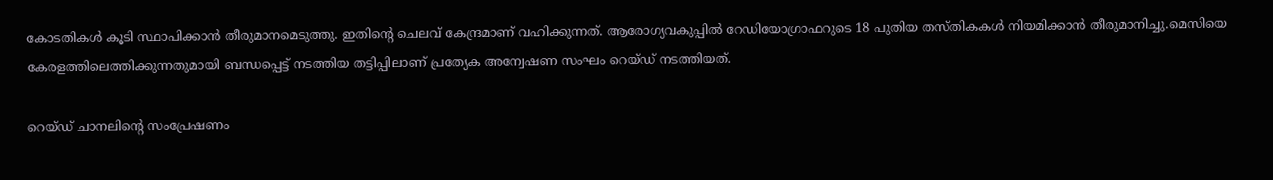കോടതികൾ കൂടി സ്ഥാപിക്കാൻ തീരുമാനമെടുത്തു. ഇതിന്റെ ചെലവ് കേന്ദ്രമാണ് വഹിക്കുന്നത്. ആരോഗ്യവകുപ്പിൽ റേഡിയോഗ്രാഫറുടെ 18 പുതിയ തസ്തികകൾ നിയമിക്കാൻ തീരുമാനിച്ചു.മെസിയെ കേരളത്തിലെത്തിക്കുന്നതുമായി ബന്ധപ്പെട്ട് നടത്തിയ തട്ടിപ്പിലാണ് പ്രത്യേക അന്വേഷണ സംഘം റെയ്ഡ് നടത്തിയത്.

റെയ്ഡ് ചാനലിന്റെ സംപ്രേഷണം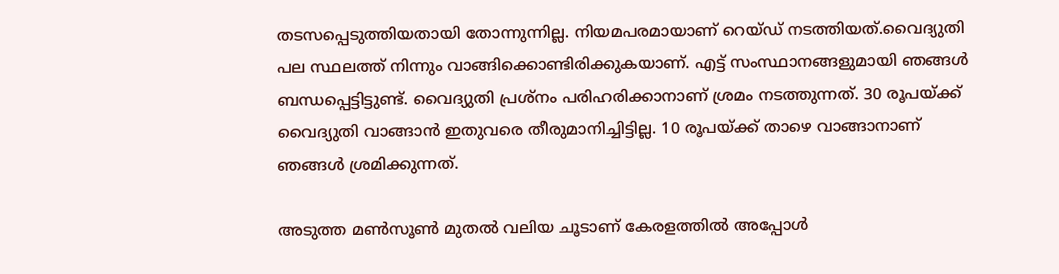തടസപ്പെടുത്തിയതായി തോന്നുന്നില്ല. നിയമപരമായാണ് റെയ്ഡ് നടത്തിയത്.വൈദ്യുതി പല സ്ഥലത്ത് നിന്നും വാങ്ങിക്കൊണ്ടിരിക്കുകയാണ്. എട്ട് സംസ്ഥാനങ്ങളുമായി ഞങ്ങൾ ബന്ധപ്പെട്ടിട്ടുണ്ട്. വൈദ്യുതി പ്രശ്നം പരിഹരിക്കാനാണ് ശ്രമം നടത്തുന്നത്. 30 രൂപയ്ക്ക് വൈദ്യുതി വാങ്ങാൻ ഇതുവരെ തീരുമാനിച്ചിട്ടില്ല. 10 രൂപയ്ക്ക് താഴെ വാങ്ങാനാണ് ഞങ്ങൾ ശ്രമിക്കുന്നത്.

അടുത്ത മൺസൂൺ മുതൽ വലിയ ചൂടാണ് കേരളത്തിൽ അപ്പോൾ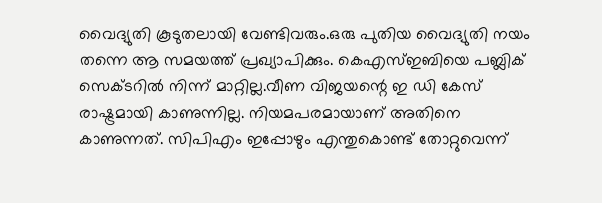വൈദ്യുതി കൂടുതലായി വേണ്ടിവരും.ഒരു പുതിയ വൈദ്യുതി നയം തന്നെ ആ സമയത്ത് പ്രഖ്യാപിക്കും. കെഎസ്ഇബിയെ പബ്ലിക് സെക്ടറിൽ നിന്ന് മാറ്റില്ല.വീണ വിജയന്റെ ഇ ഡി കേസ് രാഷ്ട്രമായി കാണുന്നില്ല. നിയമപരമായാണ് അതിനെ കാണുന്നത്. സിപിഎം ഇപ്പോഴും എന്തുകൊണ്ട് തോറ്റുവെന്ന്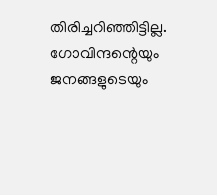തിരിച്ചറിഞ്ഞിട്ടില്ല. ഗോവിന്ദന്റെയും ജനങ്ങളുടെയും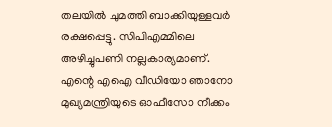തലയിൽ ചുമത്തി ബാക്കിയുള്ളവർ രക്ഷപ്പെട്ടു. സിപിഎമ്മിലെ അഴിച്ചുപണി നല്ലകാര്യമാണ്. എന്റെ എഐ വീഡിയോ ഞാനോ മുഖ്യമന്ത്രിയുടെ ഓഫീസോ നീക്കം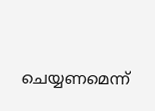ചെയ്യണമെന്ന്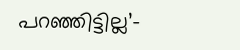പറഞ്ഞിട്ടില്ല’-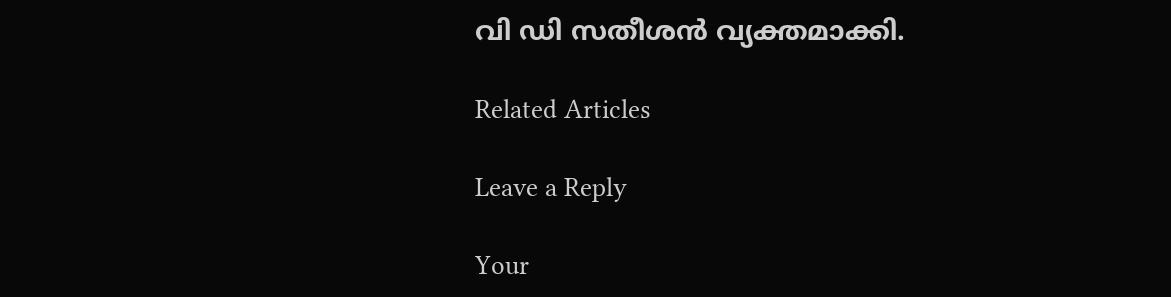വി ഡി സതീശൻ വ്യക്തമാക്കി.

Related Articles

Leave a Reply

Your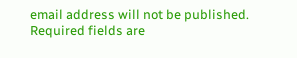email address will not be published. Required fields are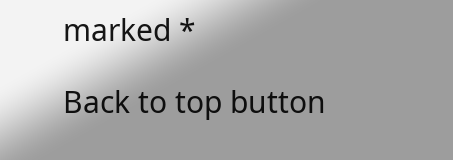marked *

Back to top button